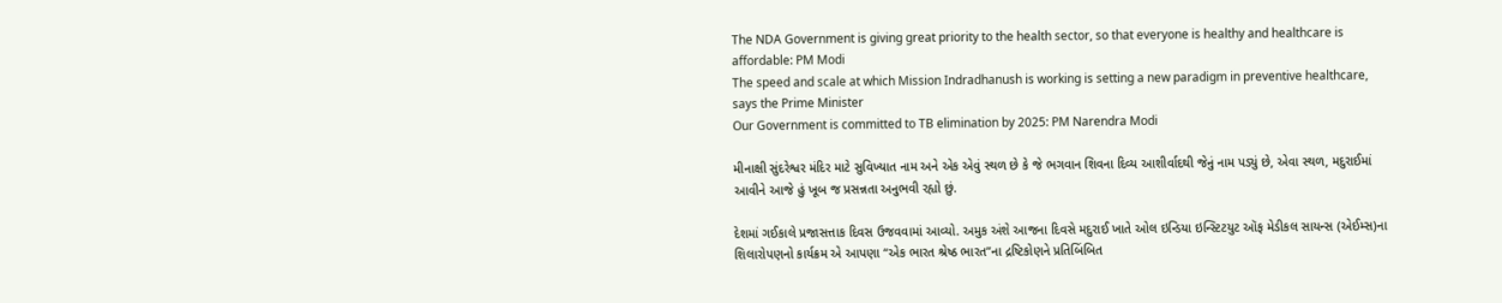The NDA Government is giving great priority to the health sector, so that everyone is healthy and healthcare is affordable: PM Modi
The speed and scale at which Mission Indradhanush is working is setting a new paradigm in preventive healthcare, says the Prime Minister
Our Government is committed to TB elimination by 2025: PM Narendra Modi

મીનાક્ષી સુંદરેશ્વર મંદિર માટે સુવિખ્યાત નામ અને એક એવું સ્થળ છે કે જે ભગવાન શિવના દિવ્ય આશીર્વાદથી જેનું નામ પડ્યું છે, એવા સ્થળ, મદુરાઈમાં આવીને આજે હું ખૂબ જ પ્રસન્નતા અનુભવી રહ્યો છું.

દેશમાં ગઈકાલે પ્રજાસત્તાક દિવસ ઉજવવામાં આવ્યો. અમુક અંશે આજના દિવસે મદુરાઈ ખાતે ઓલ ઇન્ડિયા ઇન્સ્ટિટયુટ ઑફ મેડીકલ સાયન્સ (એઈમ્સ)ના શિલારોપણનો કાર્યક્રમ એ આપણા “એક ભારત શ્રેષ્ઠ ભારત”ના દ્રષ્ટિકોણને પ્રતિબિંબિત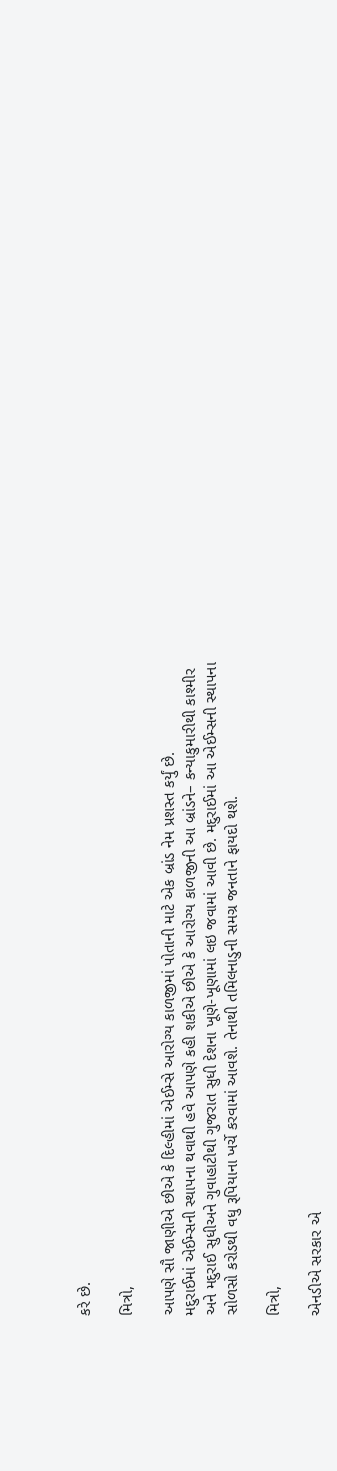કરે છે.

મિત્રો,

આપણે સૌ જાણીએ છીએ કે દિલ્હીમાં એઈમ્સે આરોગ્ય કાળજીમાં પોતાની માટે એક બ્રાંડ નેમ પ્રશસ્ત કર્યું છે.
મદુરાઈમાં એઈમ્સની સ્થાપના થવાથી હવે આપણે કહી શકીએ છીએ કે આરોગ્ય કાળજીની આ બ્રાંડને– કન્યાકુમારીથી કાશ્મીર અને મદુરાઈ સુધીઅને ગુવાહાટીથી ગુજરાત સુધી દેશના ખૂણે-ખૂણામાં લઇ જવામાં આવી છે. મદુરાઈમાં આ એઈમ્સની સ્થાપના સોળસો કરોડથી વધુ રૂપિયાના ખર્ચે કરવામાં આવશે. તેનાથી તમિલનાડુની સમગ્ર જનતાને ફાયદો થશે.

મિત્રો,

એનડીએ સરકાર એ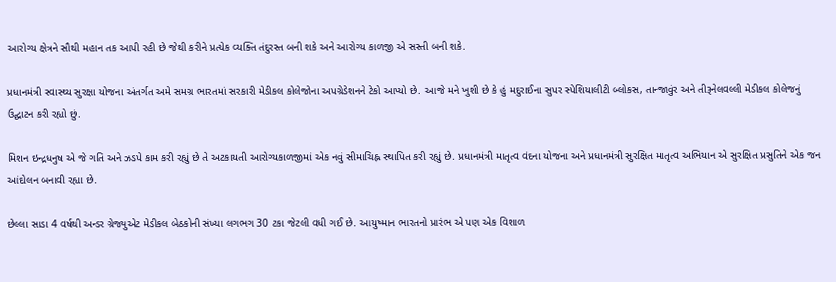આરોગ્ય ક્ષેત્રને સૌથી મહાન તક આપી રહી છે જેથી કરીને પ્રત્યેક વ્યક્તિ તંદુરસ્ત બની શકે અને આરોગ્ય કાળજી એ સસ્તી બની શકે.

પ્રધાનમંત્રી સ્વાસ્થ્ય સુરક્ષા યોજના અંતર્ગત અમે સમગ્ર ભારતમાં સરકારી મેડીકલ કોલેજોના અપગ્રેડેશનને ટેકો આપ્યો છે. આજે મને ખુશી છે કે હું મદુરાઈના સુપર સ્પેશિયાલીટી બ્લોકસ, તાન્જાવુંર અને તીરૂનેલવલ્લી મેડીકલ કોલેજનું ઉદ્ઘાટન કરી રહ્યો છું.

મિશન ઇન્દ્રધનુષ એ જે ગતિ અને ઝડપે કામ કરી રહ્યું છે તે અટકાયતી આરોગ્યકાળજીમાં એક નવું સીમાચિહ્ન સ્થાપિત કરી રહ્યું છે. પ્રધાનમંત્રી માતૃત્વ વંદના યોજના અને પ્રધાનમંત્રી સુરક્ષિત માતૃત્વ અભિયાન એ સુરક્ષિત પ્રસુતિને એક જન આંદોલન બનાવી રહ્યા છે.

છેલ્લા સાડા 4 વર્ષથી અન્ડર ગ્રેજ્યુએટ મેડીકલ બેઠકોની સંખ્યા લગભગ 30 ટકા જેટલી વધી ગઈ છે. આયુષ્માન ભારતનો પ્રારંભ એ પણ એક વિશાળ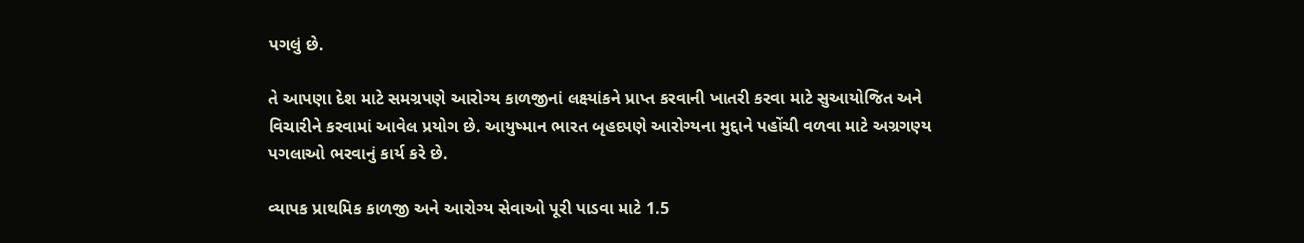પગલું છે.

તે આપણા દેશ માટે સમગ્રપણે આરોગ્ય કાળજીનાં લક્ષ્યાંકને પ્રાપ્ત કરવાની ખાતરી કરવા માટે સુઆયોજિત અને વિચારીને કરવામાં આવેલ પ્રયોગ છે. આયુષ્માન ભારત બૃહદપણે આરોગ્યના મુદ્દાને પહોંચી વળવા માટે અગ્રગણ્ય પગલાઓ ભરવાનું કાર્ય કરે છે.

વ્યાપક પ્રાથમિક કાળજી અને આરોગ્ય સેવાઓ પૂરી પાડવા માટે 1.5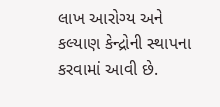લાખ આરોગ્ય અને કલ્યાણ કેન્દ્રોની સ્થાપના કરવામાં આવી છે.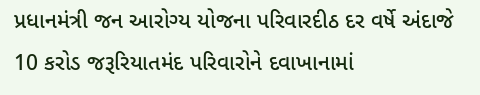પ્રધાનમંત્રી જન આરોગ્ય યોજના પરિવારદીઠ દર વર્ષે અંદાજે 10 કરોડ જરૂરિયાતમંદ પરિવારોને દવાખાનામાં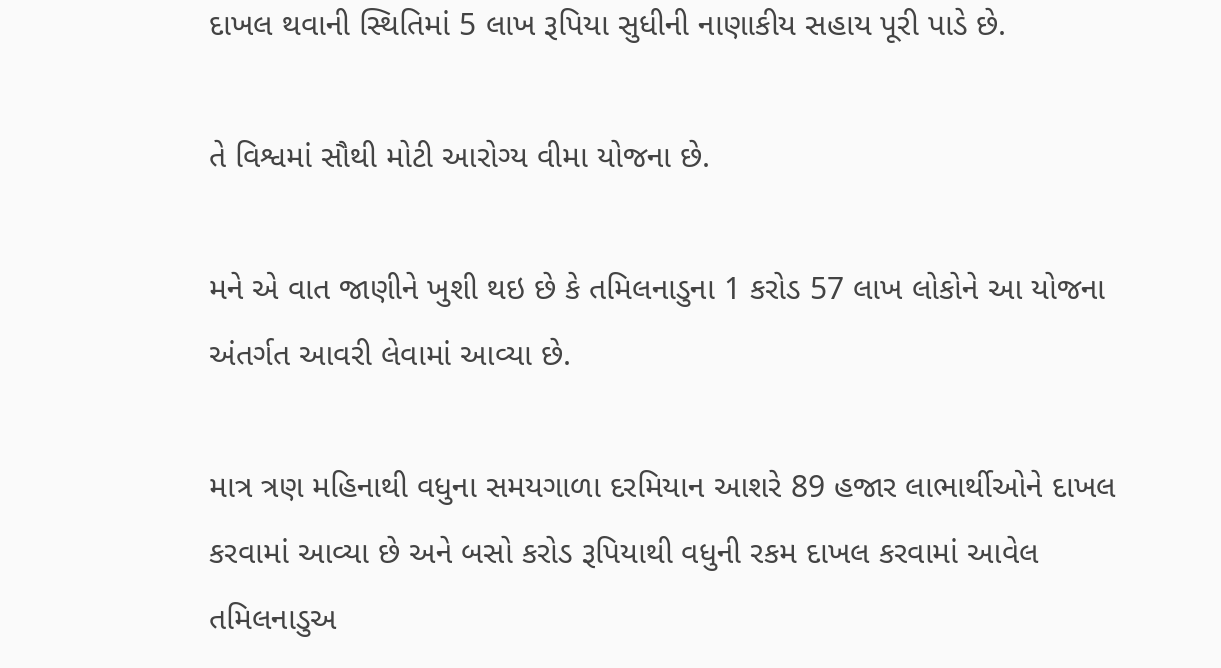દાખલ થવાની સ્થિતિમાં 5 લાખ રૂપિયા સુધીની નાણાકીય સહાય પૂરી પાડે છે.

તે વિશ્વમાં સૌથી મોટી આરોગ્ય વીમા યોજના છે.

મને એ વાત જાણીને ખુશી થઇ છે કે તમિલનાડુના 1 કરોડ 57 લાખ લોકોને આ યોજના અંતર્ગત આવરી લેવામાં આવ્યા છે.

માત્ર ત્રણ મહિનાથી વધુના સમયગાળા દરમિયાન આશરે 89 હજાર લાભાર્થીઓને દાખલ કરવામાં આવ્યા છે અને બસો કરોડ રૂપિયાથી વધુની રકમ દાખલ કરવામાં આવેલ તમિલનાડુઅ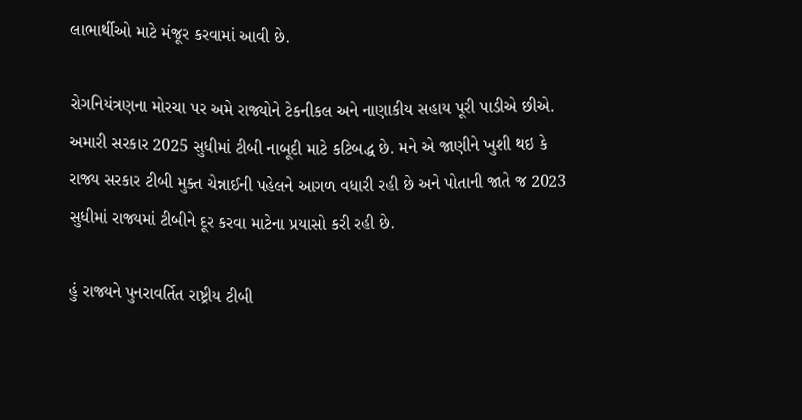લાભાર્થીઓ માટે મંજૂર કરવામાં આવી છે.

રોગનિયંત્રણના મોરચા પર અમે રાજ્યોને ટેકનીકલ અને નાણાકીય સહાય પૂરી પાડીએ છીએ. અમારી સરકાર 2025 સુધીમાં ટીબી નાબૂદી માટે કટિબદ્ધ છે. મને એ જાણીને ખુશી થઇ કે રાજ્ય સરકાર ટીબી મુક્ત ચેન્નાઈની પહેલને આગળ વધારી રહી છે અને પોતાની જાતે જ 2023 સુધીમાં રાજ્યમાં ટીબીને દૂર કરવા માટેના પ્રયાસો કરી રહી છે.

હું રાજ્યને પુનરાવર્તિત રાષ્ટ્રીય ટીબી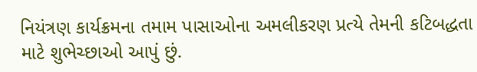નિયંત્રણ કાર્યક્રમના તમામ પાસાઓના અમલીકરણ પ્રત્યે તેમની કટિબદ્ધતા માટે શુભેચ્છાઓ આપું છું.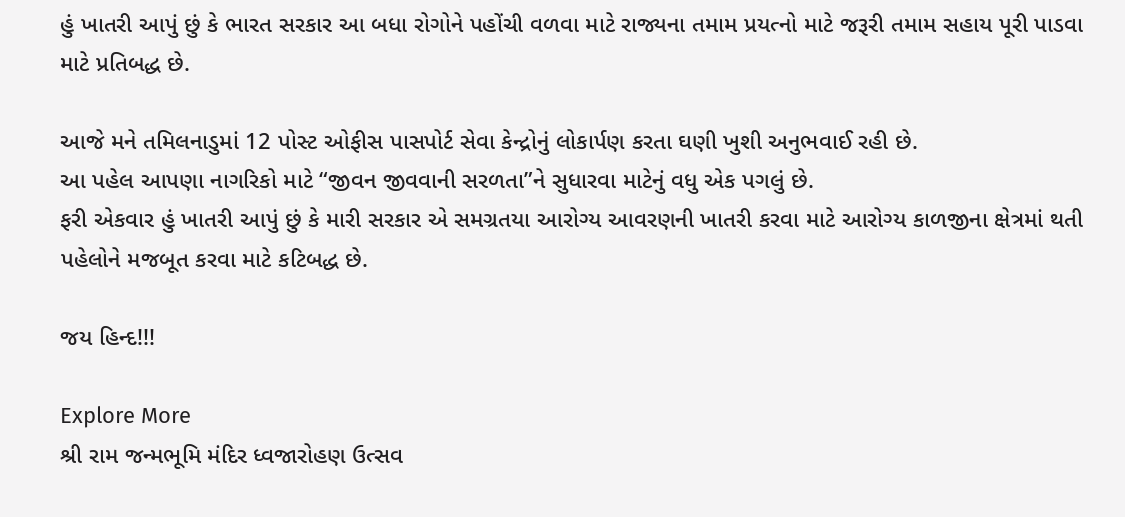હું ખાતરી આપું છું કે ભારત સરકાર આ બધા રોગોને પહોંચી વળવા માટે રાજ્યના તમામ પ્રયત્નો માટે જરૂરી તમામ સહાય પૂરી પાડવા માટે પ્રતિબદ્ધ છે.

આજે મને તમિલનાડુમાં 12 પોસ્ટ ઓફીસ પાસપોર્ટ સેવા કેન્દ્રોનું લોકાર્પણ કરતા ઘણી ખુશી અનુભવાઈ રહી છે.
આ પહેલ આપણા નાગરિકો માટે “જીવન જીવવાની સરળતા”ને સુધારવા માટેનું વધુ એક પગલું છે.
ફરી એકવાર હું ખાતરી આપું છું કે મારી સરકાર એ સમગ્રતયા આરોગ્ય આવરણની ખાતરી કરવા માટે આરોગ્ય કાળજીના ક્ષેત્રમાં થતી પહેલોને મજબૂત કરવા માટે કટિબદ્ધ છે.

જય હિન્દ!!!

Explore More
શ્રી રામ જન્મભૂમિ મંદિર ધ્વજારોહણ ઉત્સવ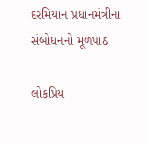દરમિયાન પ્રધાનમંત્રીના સંબોધનનો મૂળપાઠ

લોકપ્રિય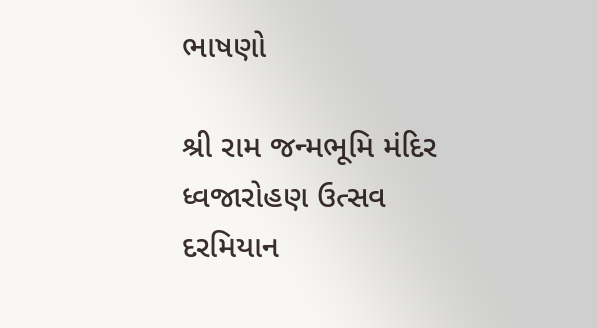ભાષણો

શ્રી રામ જન્મભૂમિ મંદિર ધ્વજારોહણ ઉત્સવ દરમિયાન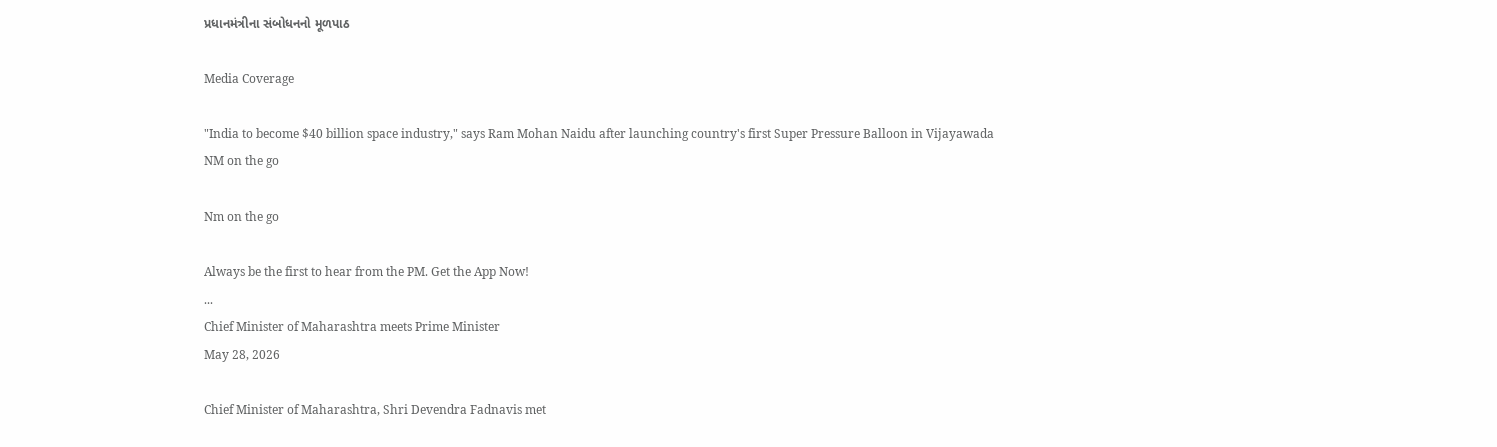પ્રધાનમંત્રીના સંબોધનનો મૂળપાઠ

Media Coverage

"India to become $40 billion space industry," says Ram Mohan Naidu after launching country's first Super Pressure Balloon in Vijayawada
NM on the go

Nm on the go

Always be the first to hear from the PM. Get the App Now!
...
Chief Minister of Maharashtra meets Prime Minister
May 28, 2026

Chief Minister of Maharashtra, Shri Devendra Fadnavis met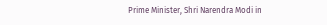Prime Minister, Shri Narendra Modi in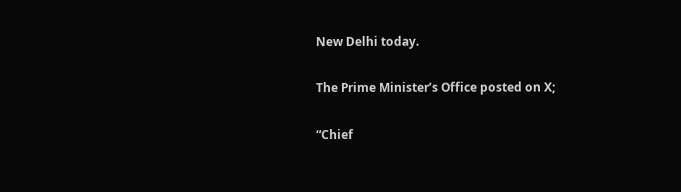New Delhi today.

The Prime Minister’s Office posted on X;

“Chief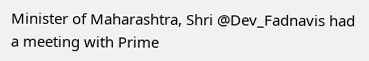Minister of Maharashtra, Shri @Dev_Fadnavis had a meeting with Prime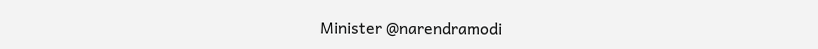Minister @narendramodi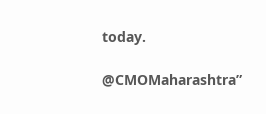today.

@CMOMaharashtra”